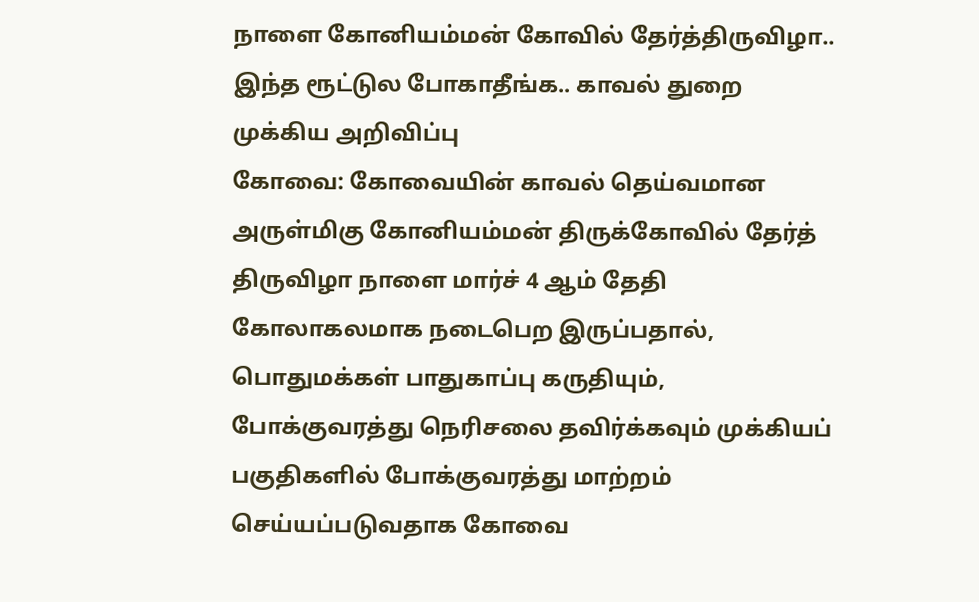நாளை கோனியம்மன் கோவில் தேர்த்திருவிழா.. இந்த ரூட்டுல போகாதீங்க.. காவல் துறை முக்கிய அறிவிப்பு
கோவை: கோவையின் காவல் தெய்வமான அருள்மிகு கோனியம்மன் திருக்கோவில் தேர்த் திருவிழா நாளை மார்ச் 4 ஆம் தேதி கோலாகலமாக நடைபெற இருப்பதால், பொதுமக்கள் பாதுகாப்பு கருதியும், போக்குவரத்து நெரிசலை தவிர்க்கவும் முக்கியப் பகுதிகளில் போக்குவரத்து மாற்றம் செய்யப்படுவதாக கோவை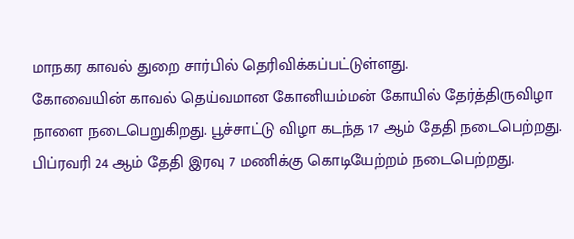மாநகர காவல் துறை சார்பில் தெரிவிக்கப்பட்டுள்ளது.
கோவையின் காவல் தெய்வமான கோனியம்மன் கோயில் தேர்த்திருவிழா நாளை நடைபெறுகிறது. பூச்சாட்டு விழா கடந்த 17 ஆம் தேதி நடைபெற்றது. பிப்ரவரி 24 ஆம் தேதி இரவு 7 மணிக்கு கொடியேற்றம் நடைபெற்றது.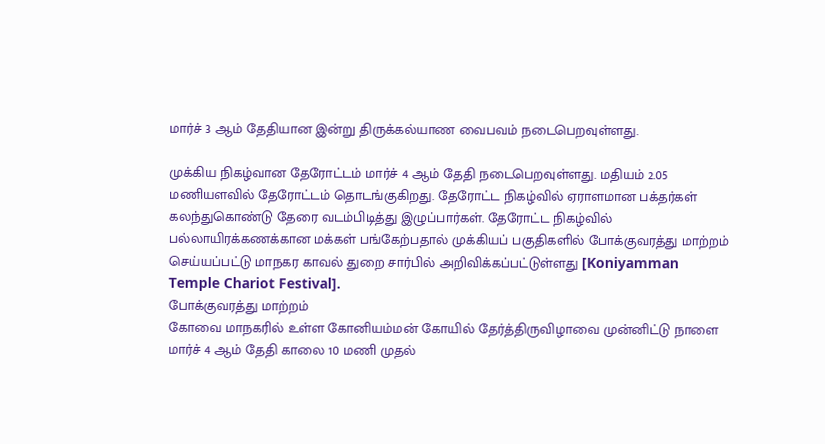மார்ச் 3 ஆம் தேதியான இன்று திருக்கல்யாண வைபவம் நடைபெறவுள்ளது.

முக்கிய நிகழ்வான தேரோட்டம் மார்ச் 4 ஆம் தேதி நடைபெறவுள்ளது. மதியம் 2.05 மணியளவில் தேரோட்டம் தொடங்குகிறது. தேரோட்ட நிகழ்வில் ஏராளமான பக்தர்கள் கலந்துகொண்டு தேரை வடம்பிடித்து இழுப்பார்கள். தேரோட்ட நிகழ்வில் பல்லாயிரக்கணக்கான மக்கள் பங்கேற்பதால் முக்கியப் பகுதிகளில் போக்குவரத்து மாற்றம் செய்யப்பட்டு மாநகர காவல் துறை சார்பில் அறிவிக்கப்பட்டுள்ளது [Koniyamman Temple Chariot Festival].
போக்குவரத்து மாற்றம்
கோவை மாநகரில் உள்ள கோனியம்மன் கோயில் தேர்த்திருவிழாவை முன்னிட்டு நாளை மார்ச் 4 ஆம் தேதி காலை 10 மணி முதல்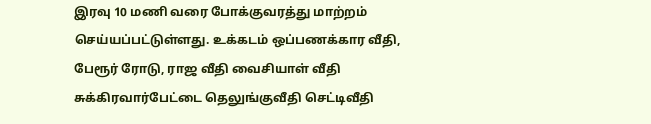இரவு 10 மணி வரை போக்குவரத்து மாற்றம் செய்யப்பட்டுள்ளது. உக்கடம் ஒப்பணக்கார வீதி, பேரூர் ரோடு, ராஜ வீதி வைசியாள் வீதி சுக்கிரவார்பேட்டை தெலுங்குவீதி செட்டிவீதி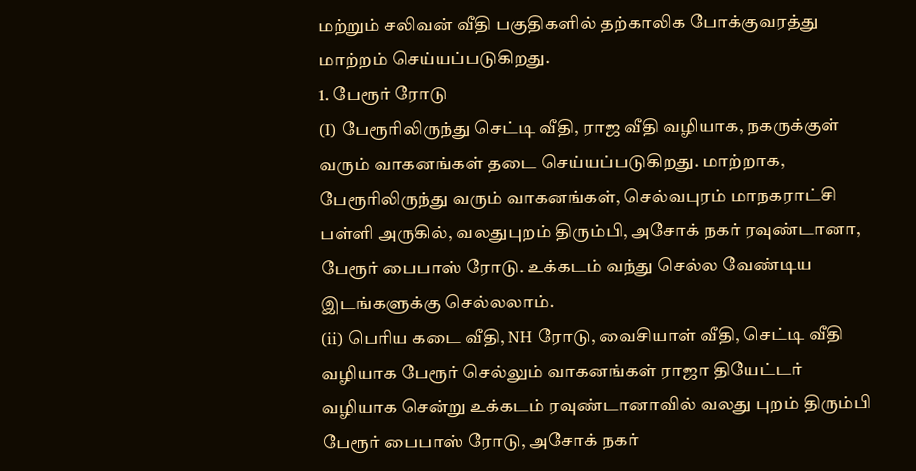மற்றும் சலிவன் வீதி பகுதிகளில் தற்காலிக போக்குவரத்து மாற்றம் செய்யப்படுகிறது.
1. பேரூர் ரோடு
(I) பேரூரிலிருந்து செட்டி வீதி, ராஜ வீதி வழியாக, நகருக்குள் வரும் வாகனங்கள் தடை செய்யப்படுகிறது. மாற்றாக, பேரூரிலிருந்து வரும் வாகனங்கள், செல்வபுரம் மாநகராட்சி பள்ளி அருகில், வலதுபுறம் திரும்பி, அசோக் நகர் ரவுண்டானா, பேரூர் பைபாஸ் ரோடு. உக்கடம் வந்து செல்ல வேண்டிய இடங்களுக்கு செல்லலாம்.
(ii) பெரிய கடை வீதி, NH ரோடு, வைசியாள் வீதி, செட்டி வீதி வழியாக பேரூர் செல்லும் வாகனங்கள் ராஜா தியேட்டர் வழியாக சென்று உக்கடம் ரவுண்டானாவில் வலது புறம் திரும்பி பேரூர் பைபாஸ் ரோடு, அசோக் நகர்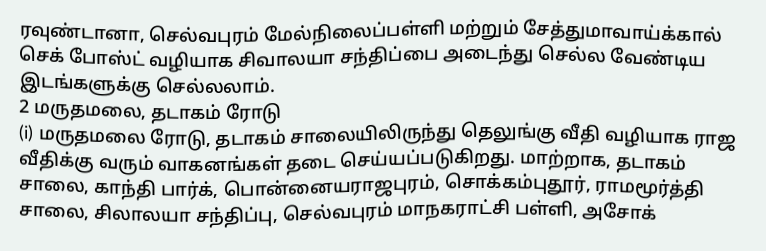ரவுண்டானா, செல்வபுரம் மேல்நிலைப்பள்ளி மற்றும் சேத்துமாவாய்க்கால் செக் போஸ்ட் வழியாக சிவாலயா சந்திப்பை அடைந்து செல்ல வேண்டிய இடங்களுக்கு செல்லலாம்.
2 மருதமலை, தடாகம் ரோடு
(i) மருதமலை ரோடு, தடாகம் சாலையிலிருந்து தெலுங்கு வீதி வழியாக ராஜ வீதிக்கு வரும் வாகனங்கள் தடை செய்யப்படுகிறது. மாற்றாக, தடாகம் சாலை, காந்தி பார்க், பொன்னையராஜபுரம், சொக்கம்புதூர், ராமமூர்த்தி சாலை, சிலாலயா சந்திப்பு, செல்வபுரம் மாநகராட்சி பள்ளி, அசோக்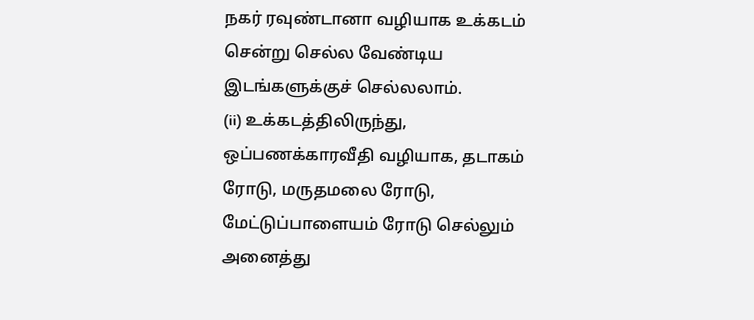நகர் ரவுண்டானா வழியாக உக்கடம் சென்று செல்ல வேண்டிய இடங்களுக்குச் செல்லலாம்.
(ii) உக்கடத்திலிருந்து, ஒப்பணக்காரவீதி வழியாக, தடாகம் ரோடு, மருதமலை ரோடு, மேட்டுப்பாளையம் ரோடு செல்லும் அனைத்து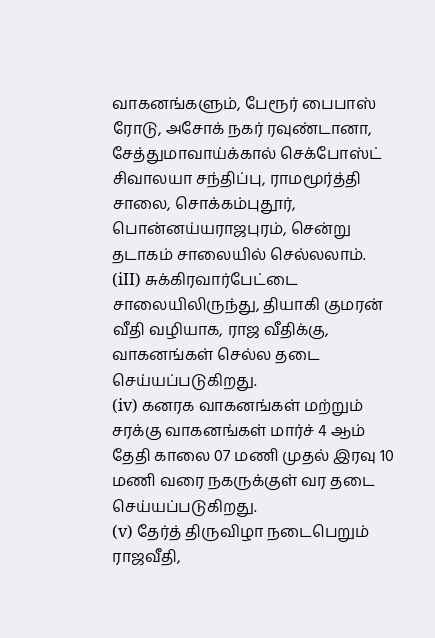வாகனங்களும், பேரூர் பைபாஸ் ரோடு, அசோக் நகர் ரவுண்டானா, சேத்துமாவாய்க்கால் செக்போஸ்ட் சிவாலயா சந்திப்பு, ராமமூர்த்தி சாலை, சொக்கம்புதூர், பொன்னய்யராஜபுரம், சென்று தடாகம் சாலையில் செல்லலாம்.
(iII) சுக்கிரவார்பேட்டை சாலையிலிருந்து, தியாகி குமரன் வீதி வழியாக, ராஜ வீதிக்கு, வாகனங்கள் செல்ல தடை செய்யப்படுகிறது.
(iv) கனரக வாகனங்கள் மற்றும் சரக்கு வாகனங்கள் மார்ச் 4 ஆம் தேதி காலை 07 மணி முதல் இரவு 10 மணி வரை நகருக்குள் வர தடை செய்யப்படுகிறது.
(v) தேர்த் திருவிழா நடைபெறும் ராஜவீதி,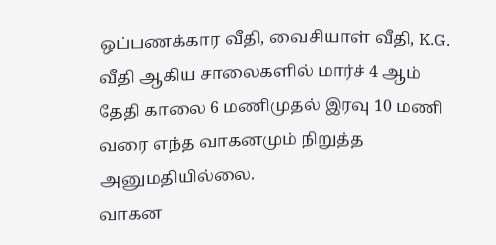ஒப்பணக்கார வீதி, வைசியாள் வீதி, K.G. வீதி ஆகிய சாலைகளில் மார்ச் 4 ஆம் தேதி காலை 6 மணிமுதல் இரவு 10 மணி வரை எந்த வாகனமும் நிறுத்த அனுமதியில்லை.
வாகன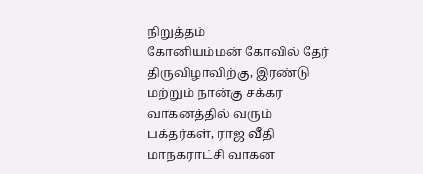நிறுத்தம்
கோனியம்மன் கோவில் தேர் திருவிழாவிற்கு, இரண்டு மற்றும் நான்கு சக்கர வாகனத்தில் வரும் பக்தர்கள், ராஜ வீதி மாநகராட்சி வாகன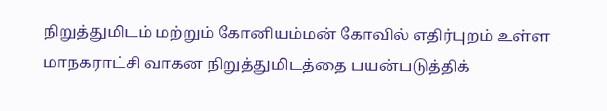நிறுத்துமிடம் மற்றும் கோனியம்மன் கோவில் எதிர்புறம் உள்ள மாநகராட்சி வாகன நிறுத்துமிடத்தை பயன்படுத்திக்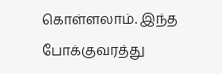கொள்ளலாம். இந்த போக்குவரத்து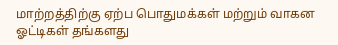மாற்றத்திற்கு ஏற்ப பொதுமக்கள் மற்றும் வாகன ஓட்டிகள் தங்களது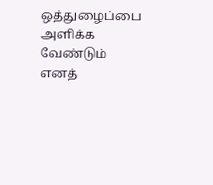ஒத்துழைப்பை அளிக்க வேண்டும் எனத்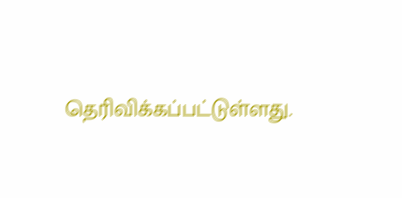தெரிவிக்கப்பட்டுள்ளது.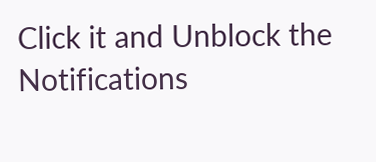Click it and Unblock the Notifications